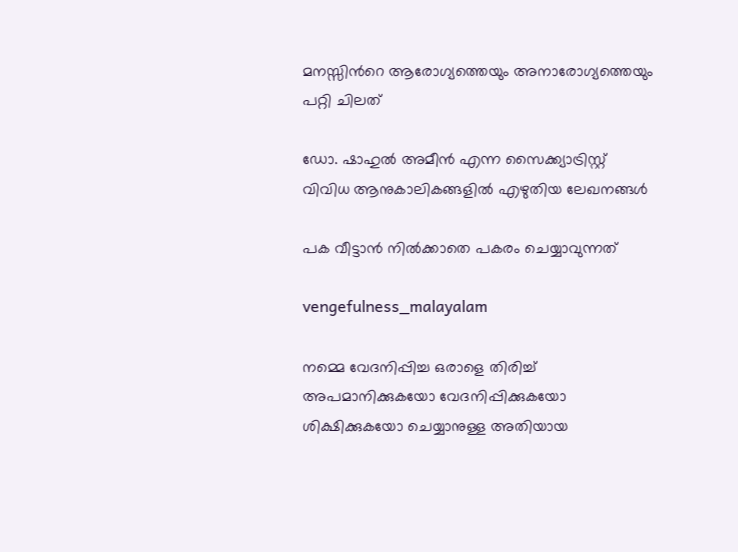മനസ്സിന്‍റെ ആരോഗ്യത്തെയും അനാരോഗ്യത്തെയും പറ്റി ചിലത്

ഡോ. ഷാഹുല്‍ അമീന്‍ എന്ന സൈക്ക്യാട്രിസ്റ്റ് വിവിധ ആനുകാലികങ്ങളില്‍ എഴുതിയ ലേഖനങ്ങള്‍

പക വീട്ടാന്‍ നില്‍ക്കാതെ പകരം ചെയ്യാവുന്നത്

vengefulness_malayalam

നമ്മെ വേദനിപ്പിച്ച ഒരാളെ തിരിച്ച് അപമാനിക്കുകയോ വേദനിപ്പിക്കുകയോ ശിക്ഷിക്കുകയോ ചെയ്യാനുള്ള അതിയായ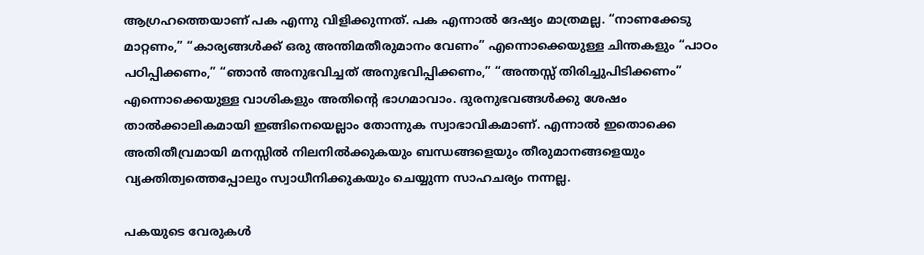ആഗ്രഹത്തെയാണ് പക എന്നു വിളിക്കുന്നത്. പക എന്നാൽ ദേഷ്യം മാത്രമല്ല. “നാണക്കേടു മാറ്റണം,” “കാര്യങ്ങൾക്ക് ഒരു അന്തിമതീരുമാനം വേണം” എന്നൊക്കെയുള്ള ചിന്തകളും “പാഠം പഠിപ്പിക്കണം,” “ഞാൻ അനുഭവിച്ചത് അനുഭവിപ്പിക്കണം,” “അന്തസ്സ് തിരിച്ചുപിടിക്കണം” എന്നൊക്കെയുള്ള വാശികളും അതിന്‍റെ ഭാഗമാവാം. ദുരനുഭവങ്ങള്‍ക്കു ശേഷം താൽക്കാലികമായി ഇങ്ങിനെയെല്ലാം തോന്നുക സ്വാഭാവികമാണ്. എന്നാൽ ഇതൊക്കെ അതിതീവ്രമായി മനസ്സിൽ നിലനിൽക്കുകയും ബന്ധങ്ങളെയും തീരുമാനങ്ങളെയും വ്യക്തിത്വത്തെപ്പോലും സ്വാധീനിക്കുകയും ചെയ്യുന്ന സാഹചര്യം നന്നല്ല.

പകയുടെ വേരുകൾ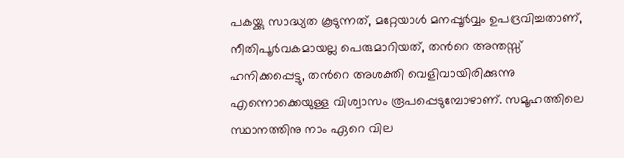പകയ്ക്കു സാദ്ധ്യത കൂടുന്നത്, മറ്റേയാള്‍ മനപ്പൂർവ്വം ഉപദ്രവിച്ചതാണ്, നീതിപൂർവകമായല്ല പെരുമാറിയത്, തന്‍റെ അന്തസ്സ് ഹനിക്കപ്പെട്ടു, തന്‍റെ അശക്തി വെളിവായിരിക്കുന്നു എന്നൊക്കെയുള്ള വിശ്വാസം രൂപപ്പെടുമ്പോഴാണ്. സമൂഹത്തിലെ സ്ഥാനത്തിനു നാം ഏറെ വില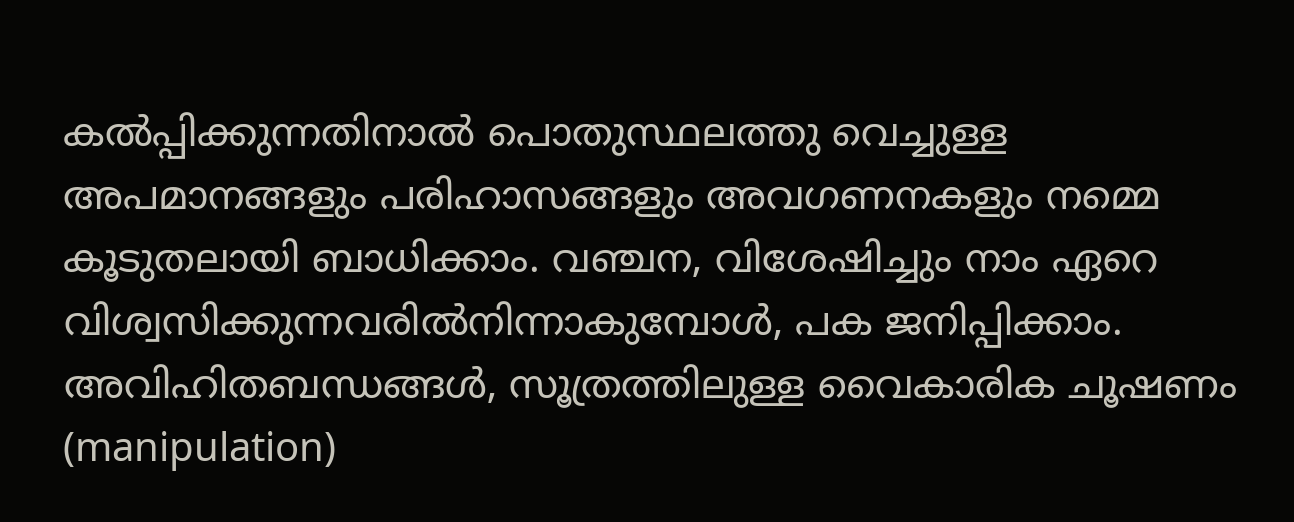കൽപ്പിക്കുന്നതിനാല്‍ പൊതുസ്ഥലത്തു വെച്ചുള്ള അപമാനങ്ങളും പരിഹാസങ്ങളും അവഗണനകളും നമ്മെ കൂടുതലായി ബാധിക്കാം. വഞ്ചന, വിശേഷിച്ചും നാം ഏറെ വിശ്വസിക്കുന്നവരില്‍നിന്നാകുമ്പോള്‍, പക ജനിപ്പിക്കാം. അവിഹിതബന്ധങ്ങൾ, സൂത്രത്തിലുള്ള വൈകാരിക ചൂഷണം (manipulation)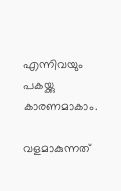എന്നിവയും പകയ്ക്കു കാരണമാകാം.

വളമാകുന്നത്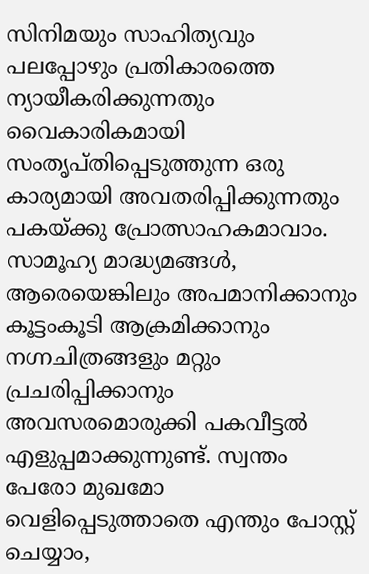സിനിമയും സാഹിത്യവും പലപ്പോഴും പ്രതികാരത്തെ ന്യായീകരിക്കുന്നതും വൈകാരികമായി സംതൃപ്തിപ്പെടുത്തുന്ന ഒരു കാര്യമായി അവതരിപ്പിക്കുന്നതും പകയ്ക്കു പ്രോത്സാഹകമാവാം. സാമൂഹ്യ മാദ്ധ്യമങ്ങൾ, ആരെയെങ്കിലും അപമാനിക്കാനും കൂട്ടംകൂടി ആക്രമിക്കാനും നഗ്നചിത്രങ്ങളും മറ്റും പ്രചരിപ്പിക്കാനും അവസരമൊരുക്കി പകവീട്ടല്‍ എളുപ്പമാക്കുന്നുണ്ട്. സ്വന്തം പേരോ മുഖമോ വെളിപ്പെടുത്താതെ എന്തും പോസ്റ്റ് ചെയ്യാം,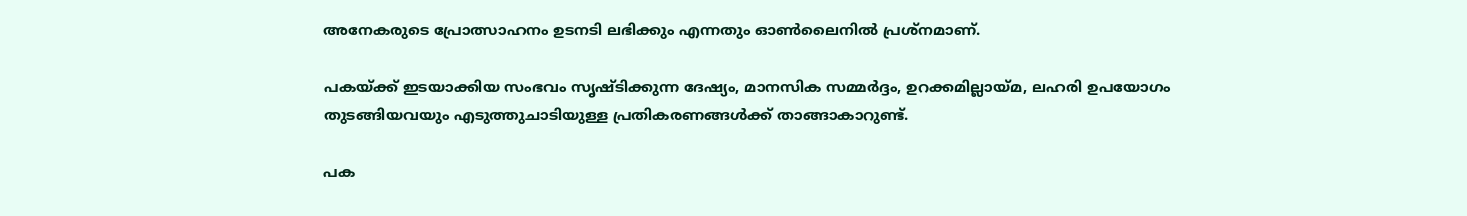അനേകരുടെ പ്രോത്സാഹനം ഉടനടി ലഭിക്കും എന്നതും ഓണ്‍ലൈനില്‍ പ്രശ്നമാണ്.

പകയ്ക്ക് ഇടയാക്കിയ സംഭവം സൃഷ്ടിക്കുന്ന ദേഷ്യം, മാനസിക സമ്മർദ്ദം, ഉറക്കമില്ലായ്മ, ലഹരി ഉപയോഗം തുടങ്ങിയവയും എടുത്തുചാടിയുള്ള പ്രതികരണങ്ങൾക്ക് താങ്ങാകാറുണ്ട്.

പക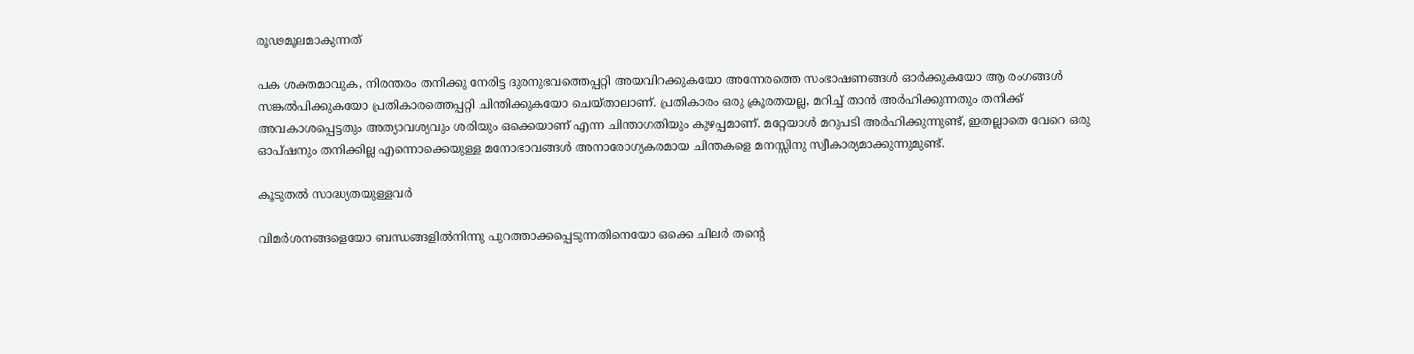രൂഢമൂലമാകുന്നത്

പക ശക്തമാവുക, നിരന്തരം തനിക്കു നേരിട്ട ദുരനുഭവത്തെപ്പറ്റി അയവിറക്കുകയോ അന്നേരത്തെ സംഭാഷണങ്ങൾ ഓര്‍ക്കുകയോ ആ രംഗങ്ങള്‍ സങ്കല്‍പിക്കുകയോ പ്രതികാരത്തെപ്പറ്റി ചിന്തിക്കുകയോ ചെയ്താലാണ്. പ്രതികാരം ഒരു ക്രൂരതയല്ല, മറിച്ച് താന്‍ അർഹിക്കുന്നതും തനിക്ക് അവകാശപ്പെട്ടതും അത്യാവശ്യവും ശരിയും ഒക്കെയാണ് എന്ന ചിന്താഗതിയും കുഴപ്പമാണ്. മറ്റേയാള്‍ മറുപടി അർഹിക്കുന്നുണ്ട്, ഇതല്ലാതെ വേറെ ഒരു ഓപ്ഷനും തനിക്കില്ല എന്നൊക്കെയുള്ള മനോഭാവങ്ങൾ അനാരോഗ്യകരമായ ചിന്തകളെ മനസ്സിനു സ്വീകാര്യമാക്കുന്നുമുണ്ട്.

കൂടുതല്‍ സാദ്ധ്യതയുള്ളവര്‍

വിമർശനങ്ങളെയോ ബന്ധങ്ങളില്‍നിന്നു പുറത്താക്കപ്പെടുന്നതിനെയോ ഒക്കെ ചിലർ തന്‍റെ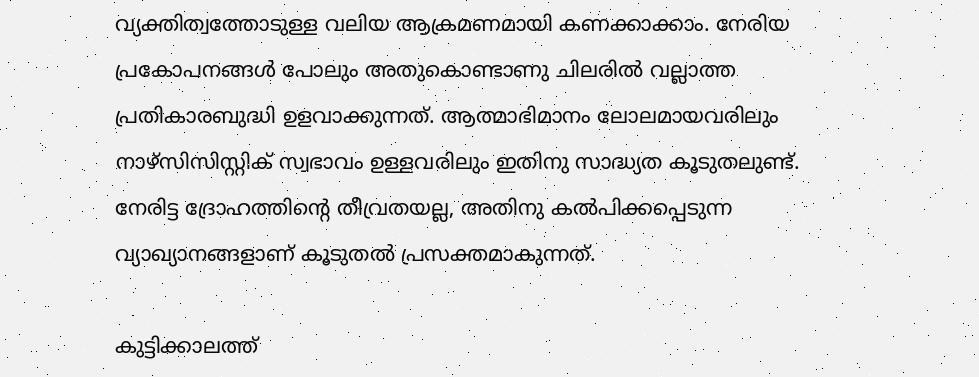വ്യക്തിത്വത്തോടുള്ള വലിയ ആക്രമണമായി കണക്കാക്കാം. നേരിയ പ്രകോപനങ്ങൾ പോലും അതുകൊണ്ടാണു ചിലരില്‍ വല്ലാത്ത പ്രതികാരബുദ്ധി ഉളവാക്കുന്നത്. ആത്മാഭിമാനം ലോലമായവരിലും നാഴ്സിസിസ്റ്റിക് സ്വഭാവം ഉള്ളവരിലും ഇതിനു സാദ്ധ്യത കൂടുതലുണ്ട്. നേരിട്ട ദ്രോഹത്തിന്‍റെ തീവ്രതയല്ല, അതിനു കല്‍പിക്കപ്പെടുന്ന വ്യാഖ്യാനങ്ങളാണ് കൂടുതൽ പ്രസക്തമാകുന്നത്.

കുട്ടിക്കാലത്ത്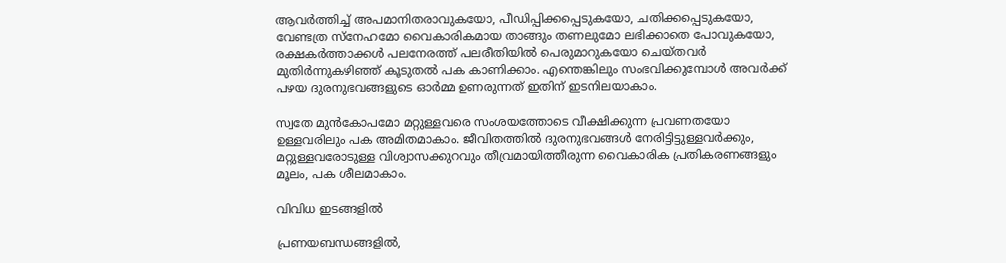ആവര്‍ത്തിച്ച് അപമാനിതരാവുകയോ, പീഡിപ്പിക്കപ്പെടുകയോ, ചതിക്കപ്പെടുകയോ, വേണ്ടത്ര സ്നേഹമോ വൈകാരികമായ താങ്ങും തണലുമോ ലഭിക്കാതെ പോവുകയോ, രക്ഷകർത്താക്കൾ പലനേരത്ത് പലരീതിയിൽ പെരുമാറുകയോ ചെയ്തവർ മുതിര്‍ന്നുകഴിഞ്ഞ് കൂടുതൽ പക കാണിക്കാം. എന്തെങ്കിലും സംഭവിക്കുമ്പോൾ അവർക്ക് പഴയ ദുരനുഭവങ്ങളുടെ ഓർമ്മ ഉണരുന്നത് ഇതിന് ഇടനിലയാകാം.

സ്വതേ മുൻകോപമോ മറ്റുള്ളവരെ സംശയത്തോടെ വീക്ഷിക്കുന്ന പ്രവണതയോ ഉള്ളവരിലും പക അമിതമാകാം. ജീവിതത്തിൽ ദുരനുഭവങ്ങൾ നേരിട്ടിട്ടുള്ളവർക്കും, മറ്റുള്ളവരോടുള്ള വിശ്വാസക്കുറവും തീവ്രമായിത്തീരുന്ന വൈകാരിക പ്രതികരണങ്ങളും മൂലം, പക ശീലമാകാം.

വിവിധ ഇടങ്ങളിൽ

പ്രണയബന്ധങ്ങളിൽ,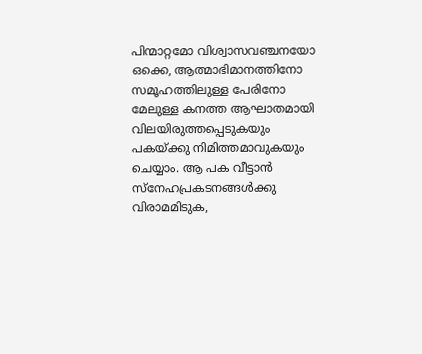പിന്മാറ്റമോ വിശ്വാസവഞ്ചനയോ ഒക്കെ, ആത്മാഭിമാനത്തിനോ സമൂഹത്തിലുള്ള പേരിനോ മേലുള്ള കനത്ത ആഘാതമായി വിലയിരുത്തപ്പെടുകയും പകയ്ക്കു നിമിത്തമാവുകയും ചെയ്യാം. ആ പക വീട്ടാന്‍ സ്നേഹപ്രകടനങ്ങള്‍ക്കു വിരാമമിടുക,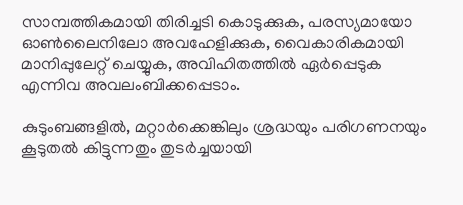സാമ്പത്തികമായി തിരിച്ചടി കൊടുക്കുക, പരസ്യമായോ ഓൺലൈനിലോ അവഹേളിക്കുക, വൈകാരികമായി മാനിപ്പുലേറ്റ് ചെയ്യുക, അവിഹിതത്തില്‍ ഏര്‍പ്പെടുക എന്നിവ അവലംബിക്കപ്പെടാം.

കുടുംബങ്ങളിൽ, മറ്റാര്‍ക്കെങ്കിലും ശ്രദ്ധയും പരിഗണനയും കൂടുതൽ കിട്ടുന്നതും തുടര്‍ച്ചയായി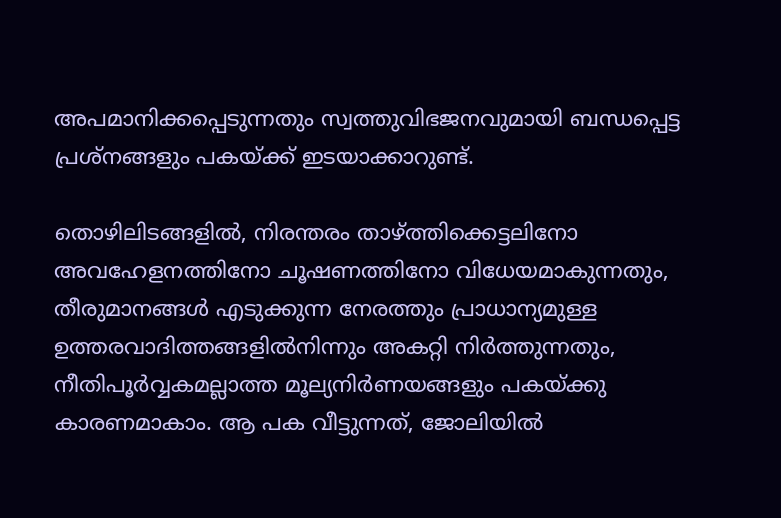അപമാനിക്കപ്പെടുന്നതും സ്വത്തുവിഭജനവുമായി ബന്ധപ്പെട്ട പ്രശ്നങ്ങളും പകയ്ക്ക് ഇടയാക്കാറുണ്ട്.

തൊഴിലിടങ്ങളിൽ, നിരന്തരം താഴ്ത്തിക്കെട്ടലിനോ അവഹേളനത്തിനോ ചൂഷണത്തിനോ വിധേയമാകുന്നതും, തീരുമാനങ്ങള്‍ എടുക്കുന്ന നേരത്തും പ്രാധാന്യമുള്ള ഉത്തരവാദിത്തങ്ങളില്‍നിന്നും അകറ്റി നിർത്തുന്നതും, നീതിപൂർവ്വകമല്ലാത്ത മൂല്യനിർണയങ്ങളും പകയ്ക്കു കാരണമാകാം. ആ പക വീട്ടുന്നത്, ജോലിയില്‍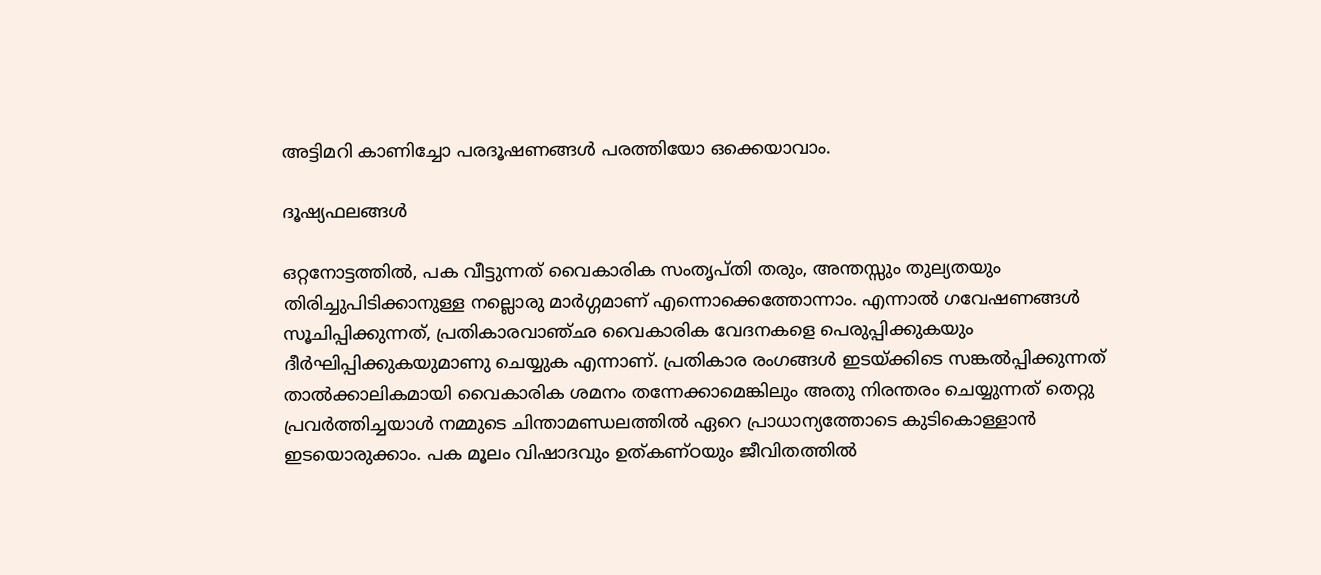അട്ടിമറി കാണിച്ചോ പരദൂഷണങ്ങൾ പരത്തിയോ ഒക്കെയാവാം.

ദൂഷ്യഫലങ്ങൾ

ഒറ്റനോട്ടത്തിൽ, പക വീട്ടുന്നത് വൈകാരിക സംതൃപ്തി തരും, അന്തസ്സും തുല്യതയും തിരിച്ചുപിടിക്കാനുള്ള നല്ലൊരു മാർഗ്ഗമാണ് എന്നൊക്കെത്തോന്നാം. എന്നാൽ ഗവേഷണങ്ങൾ സൂചിപ്പിക്കുന്നത്, പ്രതികാരവാഞ്ഛ വൈകാരിക വേദനകളെ പെരുപ്പിക്കുകയും ദീര്‍ഘിപ്പിക്കുകയുമാണു ചെയ്യുക എന്നാണ്. പ്രതികാര രംഗങ്ങൾ ഇടയ്ക്കിടെ സങ്കൽപ്പിക്കുന്നത് താല്‍ക്കാലികമായി വൈകാരിക ശമനം തന്നേക്കാമെങ്കിലും അതു നിരന്തരം ചെയ്യുന്നത് തെറ്റു പ്രവര്‍ത്തിച്ചയാള്‍ നമ്മുടെ ചിന്താമണ്ഡലത്തിൽ ഏറെ പ്രാധാന്യത്തോടെ കുടികൊള്ളാന്‍ ഇടയൊരുക്കാം. പക മൂലം വിഷാദവും ഉത്കണ്ഠയും ജീവിതത്തില്‍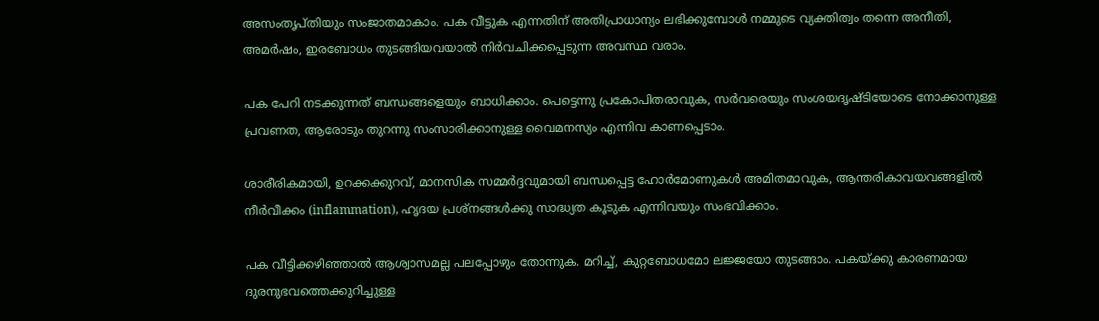അസംതൃപ്തിയും സംജാതമാകാം. പക വീട്ടുക എന്നതിന് അതിപ്രാധാന്യം ലഭിക്കുമ്പോൾ നമ്മുടെ വ്യക്തിത്വം തന്നെ അനീതി, അമര്‍ഷം, ഇരബോധം തുടങ്ങിയവയാല്‍ നിര്‍വചിക്കപ്പെടുന്ന അവസ്ഥ വരാം.

പക പേറി നടക്കുന്നത് ബന്ധങ്ങളെയും ബാധിക്കാം. പെട്ടെന്നു പ്രകോപിതരാവുക, സര്‍വരെയും സംശയദൃഷ്ടിയോടെ നോക്കാനുള്ള പ്രവണത, ആരോടും തുറന്നു സംസാരിക്കാനുള്ള വൈമനസ്യം എന്നിവ കാണപ്പെടാം.

ശാരീരികമായി, ഉറക്കക്കുറവ്, മാനസിക സമ്മർദ്ദവുമായി ബന്ധപ്പെട്ട ഹോർമോണുകള്‍ അമിതമാവുക, ആന്തരികാവയവങ്ങളില്‍ നീര്‍വീക്കം (inflammation), ഹൃദയ പ്രശ്നങ്ങൾക്കു സാദ്ധ്യത കൂടുക എന്നിവയും സംഭവിക്കാം.

പക വീട്ടിക്കഴിഞ്ഞാൽ ആശ്വാസമല്ല പലപ്പോഴും തോന്നുക. മറിച്ച്, കുറ്റബോധമോ ലജ്ജയോ തുടങ്ങാം. പകയ്ക്കു കാരണമായ ദുരനുഭവത്തെക്കുറിച്ചുള്ള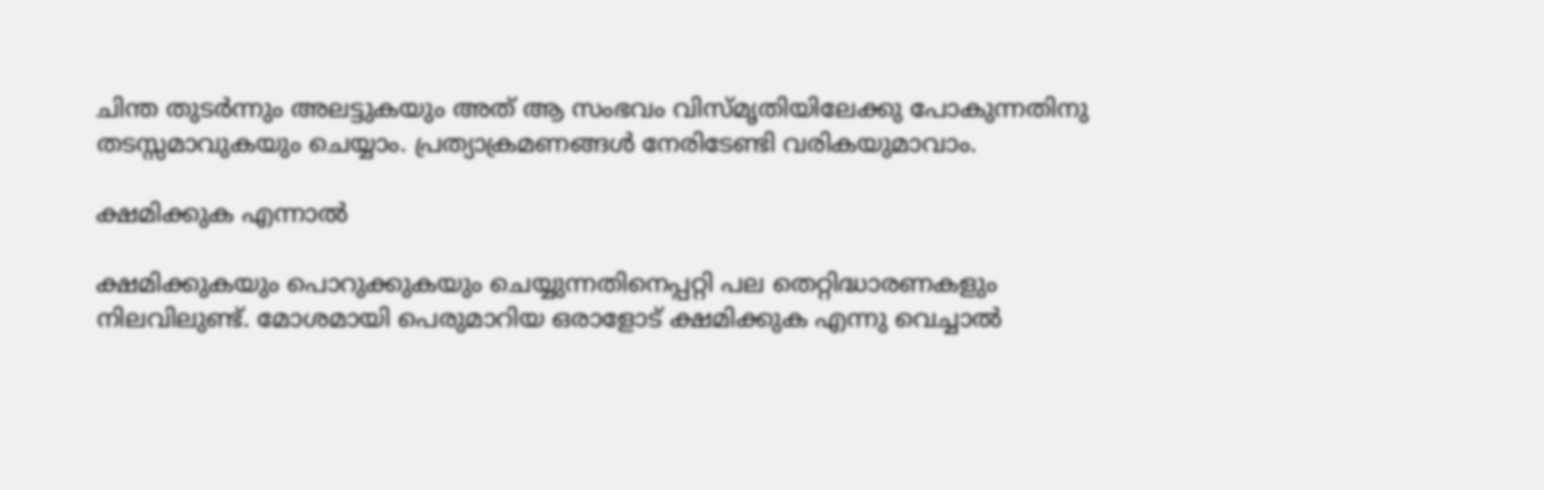ചിന്ത തുടര്‍ന്നും അലട്ടുകയും അത് ആ സംഭവം വിസ്മൃതിയിലേക്കു പോകുന്നതിനു തടസ്സമാവുകയും ചെയ്യാം. പ്രത്യാക്രമണങ്ങൾ നേരിടേണ്ടി വരികയുമാവാം.

ക്ഷമിക്കുക എന്നാൽ

ക്ഷമിക്കുകയും പൊറുക്കുകയും ചെയ്യുന്നതിനെപ്പറ്റി പല തെറ്റിദ്ധാരണകളും നിലവിലുണ്ട്. മോശമായി പെരുമാറിയ ഒരാളോട് ക്ഷമിക്കുക എന്നു വെച്ചാൽ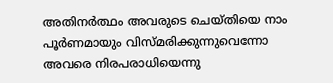അതിനർത്ഥം അവരുടെ ചെയ്തിയെ നാം പൂർണമായും വിസ്മരിക്കുന്നുവെന്നോ അവരെ നിരപരാധിയെന്നു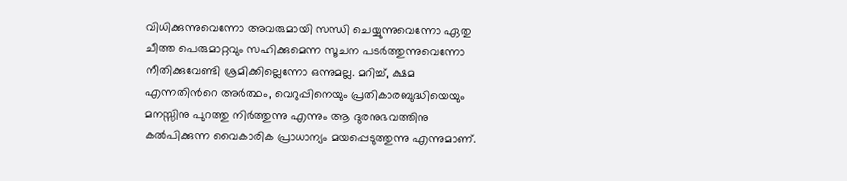വിധിക്കുന്നുവെന്നോ അവരുമായി സന്ധി ചെയ്യുന്നുവെന്നോ ഏതു ചീത്ത പെരുമാറ്റവും സഹിക്കുമെന്ന സൂചന പടര്‍ത്തുന്നുവെന്നോ നീതിക്കുവേണ്ടി ശ്രമിക്കില്ലെന്നോ ഒന്നുമല്ല. മറിച്ച്, ക്ഷമ എന്നതിന്‍റെ അർത്ഥം, വെറുപ്പിനെയും പ്രതികാരബുദ്ധിയെയും മനസ്സിനു പുറത്തു നിര്‍ത്തുന്നു എന്നും ആ ദുരനുഭവത്തിനു കല്‍പിക്കുന്ന വൈകാരിക പ്രാധാന്യം മയപ്പെടുത്തുന്നു എന്നുമാണ്.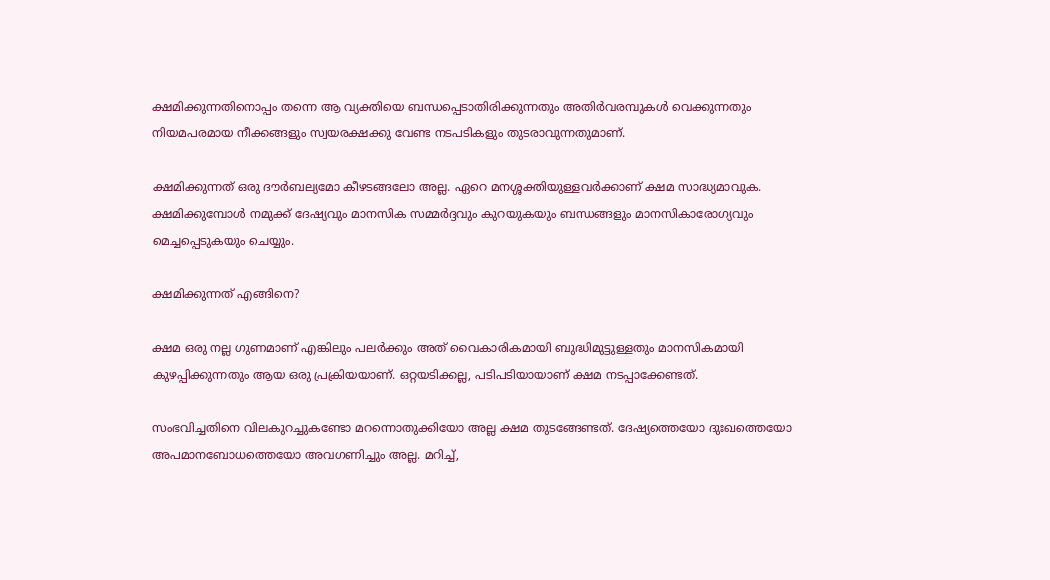ക്ഷമിക്കുന്നതിനൊപ്പം തന്നെ ആ വ്യക്തിയെ ബന്ധപ്പെടാതിരിക്കുന്നതും അതിർവരമ്പുകൾ വെക്കുന്നതും നിയമപരമായ നീക്കങ്ങളും സ്വയരക്ഷക്കു വേണ്ട നടപടികളും തുടരാവുന്നതുമാണ്.

ക്ഷമിക്കുന്നത് ഒരു ദൗർബല്യമോ കീഴടങ്ങലോ അല്ല. ഏറെ മനശ്ശക്തിയുള്ളവർക്കാണ് ക്ഷമ സാദ്ധ്യമാവുക. ക്ഷമിക്കുമ്പോൾ നമുക്ക് ദേഷ്യവും മാനസിക സമ്മർദ്ദവും കുറയുകയും ബന്ധങ്ങളും മാനസികാരോഗ്യവും മെച്ചപ്പെടുകയും ചെയ്യും.

ക്ഷമിക്കുന്നത് എങ്ങിനെ?

ക്ഷമ ഒരു നല്ല ഗുണമാണ് എങ്കിലും പലർക്കും അത് വൈകാരികമായി ബുദ്ധിമുട്ടുള്ളതും മാനസികമായി കുഴപ്പിക്കുന്നതും ആയ ഒരു പ്രക്രിയയാണ്. ഒറ്റയടിക്കല്ല, പടിപടിയായാണ് ക്ഷമ നടപ്പാക്കേണ്ടത്.

സംഭവിച്ചതിനെ വിലകുറച്ചുകണ്ടോ മറന്നൊതുക്കിയോ അല്ല ക്ഷമ തുടങ്ങേണ്ടത്. ദേഷ്യത്തെയോ ദുഃഖത്തെയോ അപമാനബോധത്തെയോ അവഗണിച്ചും അല്ല. മറിച്ച്,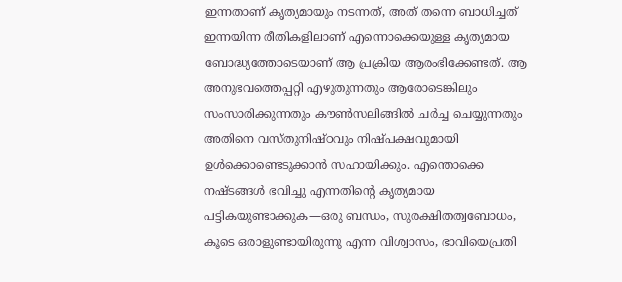ഇന്നതാണ് കൃത്യമായും നടന്നത്, അത് തന്നെ ബാധിച്ചത് ഇന്നയിന്ന രീതികളിലാണ് എന്നൊക്കെയുള്ള കൃത്യമായ ബോദ്ധ്യത്തോടെയാണ് ആ പ്രക്രിയ ആരംഭിക്കേണ്ടത്. ആ അനുഭവത്തെപ്പറ്റി എഴുതുന്നതും ആരോടെങ്കിലും സംസാരിക്കുന്നതും കൗൺസലിങ്ങിൽ ചർച്ച ചെയ്യുന്നതും അതിനെ വസ്തുനിഷ്ഠവും നിഷ്പക്ഷവുമായി ഉള്‍ക്കൊണ്ടെടുക്കാൻ സഹായിക്കും. എന്തൊക്കെ നഷ്ടങ്ങള്‍ ഭവിച്ചു എന്നതിന്‍റെ കൃത്യമായ പട്ടികയുണ്ടാക്കുക—ഒരു ബന്ധം, സുരക്ഷിതത്വബോധം, കൂടെ ഒരാളുണ്ടായിരുന്നു എന്ന വിശ്വാസം, ഭാവിയെപ്രതി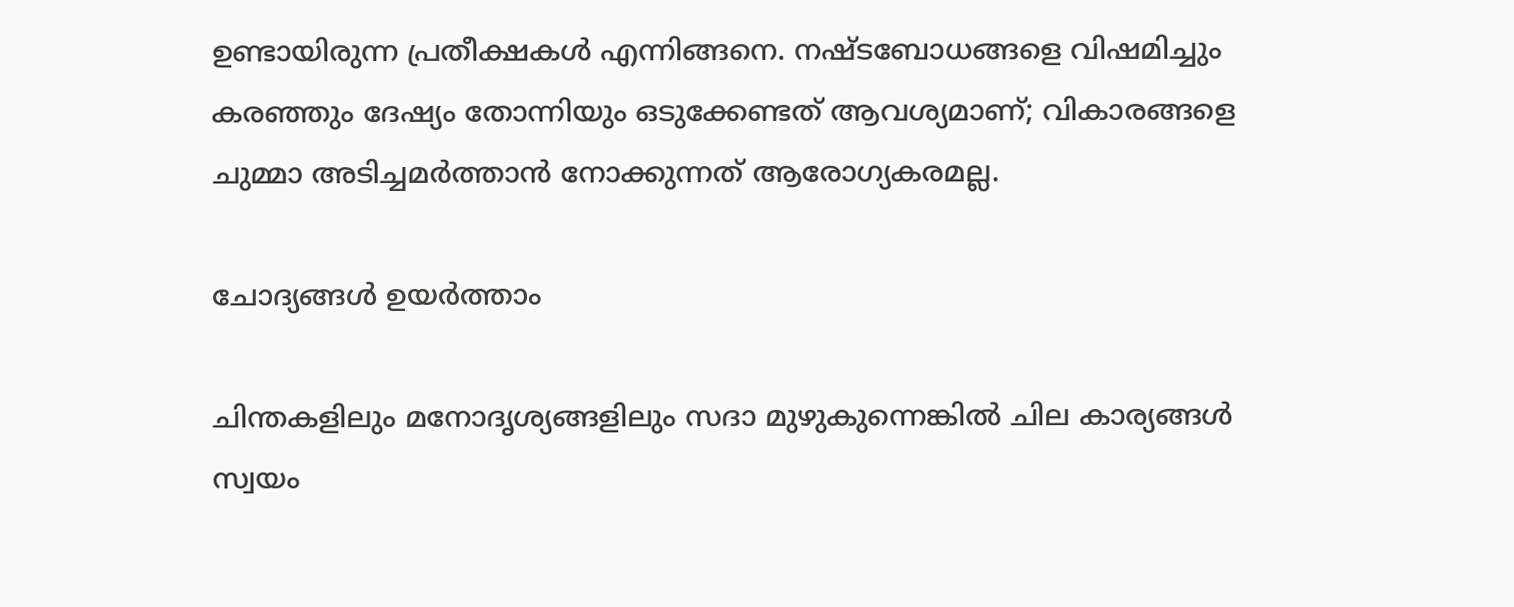ഉണ്ടായിരുന്ന പ്രതീക്ഷകള്‍ എന്നിങ്ങനെ. നഷ്ടബോധങ്ങളെ വിഷമിച്ചും കരഞ്ഞും ദേഷ്യം തോന്നിയും ഒടുക്കേണ്ടത് ആവശ്യമാണ്; വികാരങ്ങളെ ചുമ്മാ അടിച്ചമര്‍ത്താന്‍ നോക്കുന്നത് ആരോഗ്യകരമല്ല.

ചോദ്യങ്ങള്‍ ഉയര്‍ത്താം

ചിന്തകളിലും മനോദൃശ്യങ്ങളിലും സദാ മുഴുകുന്നെങ്കില്‍ ചില കാര്യങ്ങൾ സ്വയം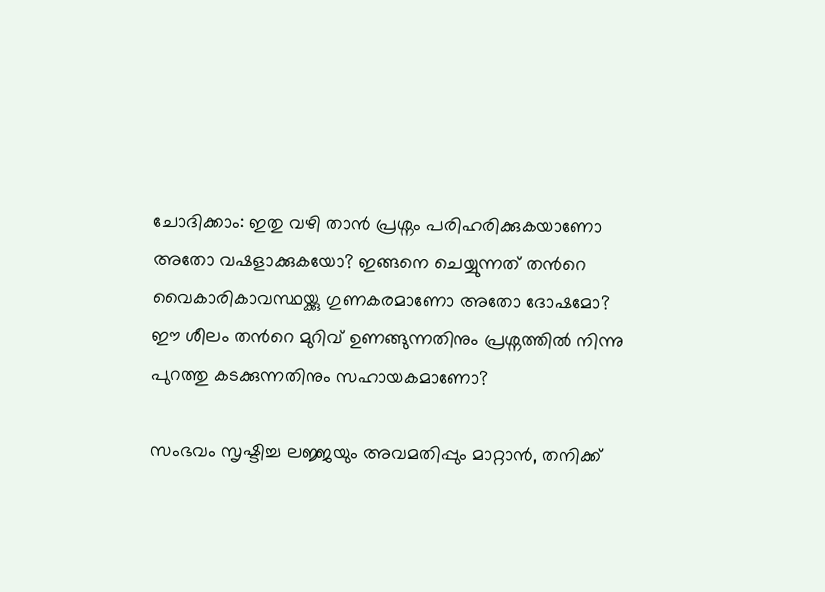ചോദിക്കാം: ഇതു വഴി താൻ പ്രശ്നം പരിഹരിക്കുകയാണോ അതോ വഷളാക്കുകയോ? ഇങ്ങനെ ചെയ്യുന്നത് തന്‍റെ വൈകാരികാവസ്ഥയ്ക്കു ഗുണകരമാണോ അതോ ദോഷമോ? ഈ ശീലം തന്‍റെ മുറിവ് ഉണങ്ങുന്നതിനും പ്രശ്നത്തിൽ നിന്നു പുറത്തു കടക്കുന്നതിനും സഹായകമാണോ?

സംഭവം സൃഷ്ടിച്ച ലജ്ജയും അവമതിപ്പും മാറ്റാൻ, തനിക്ക്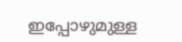ഇപ്പോഴുമുള്ള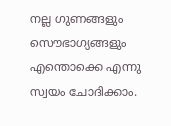നല്ല ഗുണങ്ങളും സൌഭാഗ്യങ്ങളും എന്തൊക്കെ എന്നു സ്വയം ചോദിക്കാം.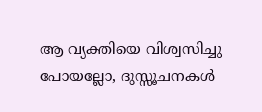ആ വ്യക്തിയെ വിശ്വസിച്ചു പോയല്ലോ, ദുസ്സൂചനകള്‍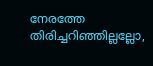നേരത്തേ തിരിച്ചറിഞ്ഞില്ലല്ലോ,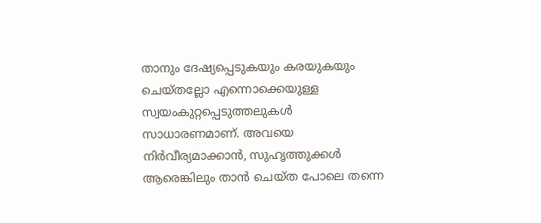താനും ദേഷ്യപ്പെടുകയും കരയുകയും ചെയ്തല്ലോ എന്നൊക്കെയുള്ള സ്വയംകുറ്റപ്പെടുത്തലുകള്‍ സാധാരണമാണ്. അവയെ നിർവീര്യമാക്കാൻ, സുഹൃത്തുക്കള്‍ ആരെങ്കിലും താന്‍ ചെയ്ത പോലെ തന്നെ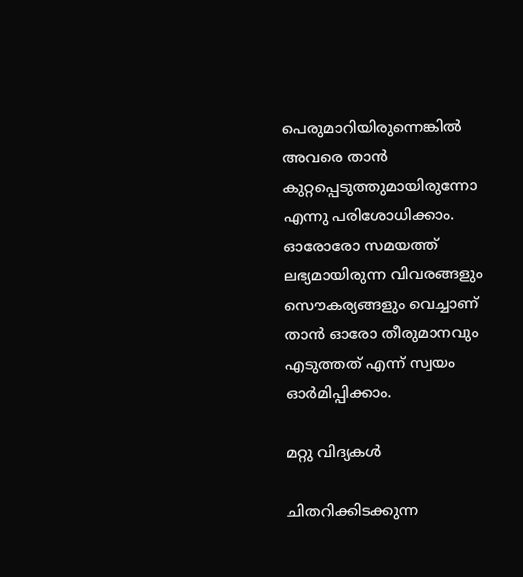പെരുമാറിയിരുന്നെങ്കിൽ അവരെ താൻ കുറ്റപ്പെടുത്തുമായിരുന്നോ എന്നു പരിശോധിക്കാം. ഓരോരോ സമയത്ത് ലഭ്യമായിരുന്ന വിവരങ്ങളും സൌകര്യങ്ങളും വെച്ചാണ് താൻ ഓരോ തീരുമാനവും എടുത്തത് എന്ന് സ്വയം ഓര്‍മിപ്പിക്കാം.

മറ്റു വിദ്യകള്‍

ചിതറിക്കിടക്കുന്ന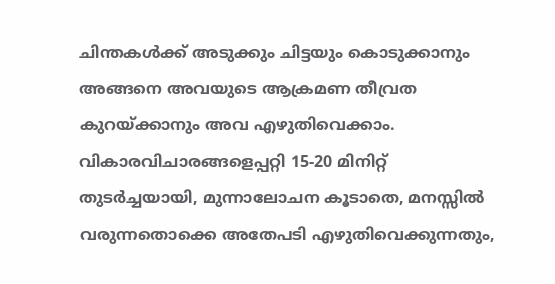ചിന്തകൾക്ക് അടുക്കും ചിട്ടയും കൊടുക്കാനും അങ്ങനെ അവയുടെ ആക്രമണ തീവ്രത കുറയ്ക്കാനും അവ എഴുതിവെക്കാം. വികാരവിചാരങ്ങളെപ്പറ്റി 15-20 മിനിറ്റ് തുടർച്ചയായി, മുന്നാലോചന കൂടാതെ, മനസ്സില്‍ വരുന്നതൊക്കെ അതേപടി എഴുതിവെക്കുന്നതും,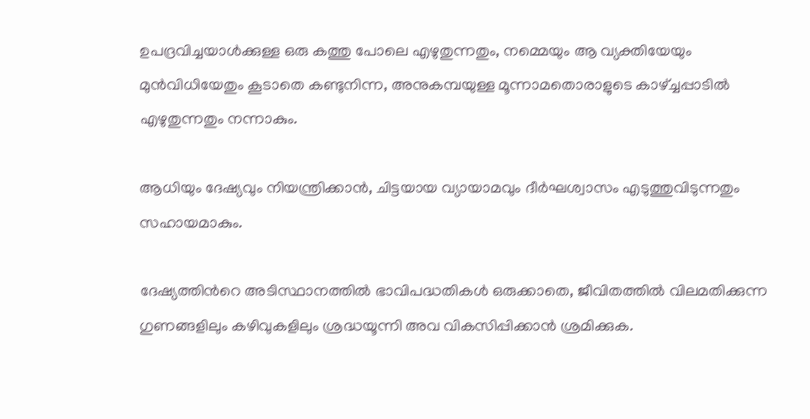ഉപദ്രവിച്ചയാൾക്കുള്ള ഒരു കത്തു പോലെ എഴുതുന്നതും, നമ്മെയും ആ വ്യക്തിയേയും മുന്‍വിധിയേതും കൂടാതെ കണ്ടുനിന്ന, അനുകമ്പയുള്ള മൂന്നാമതൊരാളുടെ കാഴ്ച്ചപ്പാടില്‍ എഴുതുന്നതും നന്നാകും.

ആധിയും ദേഷ്യവും നിയന്ത്രിക്കാൻ, ചിട്ടയായ വ്യായാമവും ദീർഘശ്വാസം എടുത്തുവിടുന്നതും സഹായമാകും.

ദേഷ്യത്തിന്‍റെ അടിസ്ഥാനത്തിൽ ഭാവിപദ്ധതികൾ ഒരുക്കാതെ, ജീവിതത്തിൽ വിലമതിക്കുന്ന ഗുണങ്ങളിലും കഴിവുകളിലും ശ്രദ്ധയൂന്നി അവ വികസിപ്പിക്കാന്‍ ശ്രമിക്കുക.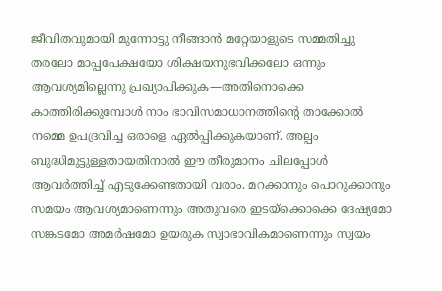ജീവിതവുമായി മുന്നോട്ടു നീങ്ങാൻ മറ്റേയാളുടെ സമ്മതിച്ചു തരലോ മാപ്പപേക്ഷയോ ശിക്ഷയനുഭവിക്കലോ ഒന്നും ആവശ്യമില്ലെന്നു പ്രഖ്യാപിക്കുക—അതിനൊക്കെ കാത്തിരിക്കുമ്പോള്‍ നാം ഭാവിസമാധാനത്തിന്‍റെ താക്കോല്‍ നമ്മെ ഉപദ്രവിച്ച ഒരാളെ ഏൽപ്പിക്കുകയാണ്. അല്പം ബുദ്ധിമുട്ടുള്ളതായതിനാൽ ഈ തീരുമാനം ചിലപ്പോൾ ആവര്‍ത്തിച്ച് എടുക്കേണ്ടതായി വരാം. മറക്കാനും പൊറുക്കാനും സമയം ആവശ്യമാണെന്നും അതുവരെ ഇടയ്ക്കൊക്കെ ദേഷ്യമോ സങ്കടമോ അമർഷമോ ഉയരുക സ്വാഭാവികമാണെന്നും സ്വയം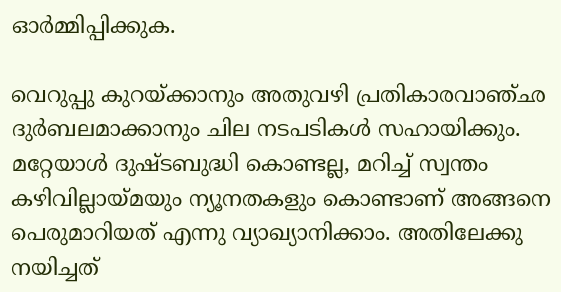ഓർമ്മിപ്പിക്കുക.

വെറുപ്പു കുറയ്ക്കാനും അതുവഴി പ്രതികാരവാഞ്ഛ ദുർബലമാക്കാനും ചില നടപടികള്‍ സഹായിക്കും. മറ്റേയാൾ ദുഷ്ടബുദ്ധി കൊണ്ടല്ല, മറിച്ച് സ്വന്തം കഴിവില്ലായ്മയും ന്യൂനതകളും കൊണ്ടാണ് അങ്ങനെ പെരുമാറിയത് എന്നു വ്യാഖ്യാനിക്കാം. അതിലേക്കു നയിച്ചത്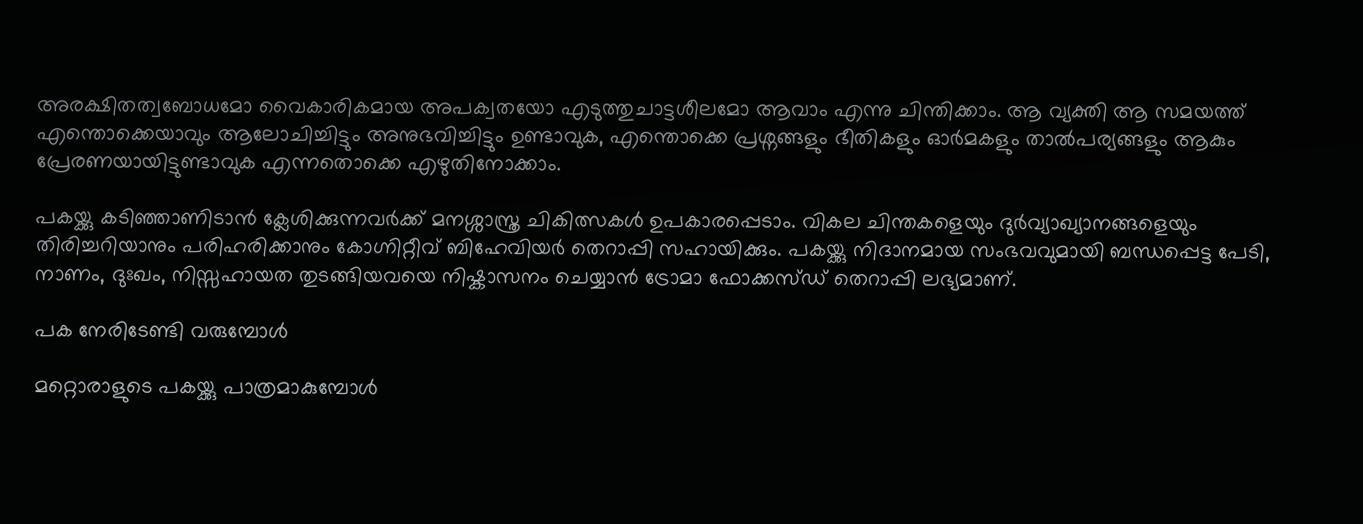അരക്ഷിതത്വബോധമോ വൈകാരികമായ അപക്വതയോ എടുത്തുചാട്ടശീലമോ ആവാം എന്നു ചിന്തിക്കാം. ആ വ്യക്തി ആ സമയത്ത് എന്തൊക്കെയാവും ആലോചിച്ചിട്ടും അനുഭവിച്ചിട്ടും ഉണ്ടാവുക, എന്തൊക്കെ പ്രശ്നങ്ങളും ഭീതികളും ഓര്‍മകളും താല്‍പര്യങ്ങളും ആകും പ്രേരണയായിട്ടുണ്ടാവുക എന്നതൊക്കെ എഴുതിനോക്കാം.

പകയ്ക്കു കടിഞ്ഞാണിടാന്‍ ക്ലേശിക്കുന്നവർക്ക് മനശ്ശാസ്ത്ര ചികിത്സകൾ ഉപകാരപ്പെടാം. വികല ചിന്തകളെയും ദുർവ്യാഖ്യാനങ്ങളെയും തിരിച്ചറിയാനും പരിഹരിക്കാനും കോഗ്നിറ്റീവ് ബിഹേവിയര്‍ തെറാപ്പി സഹായിക്കും. പകയ്ക്കു നിദാനമായ സംഭവവുമായി ബന്ധപ്പെട്ട പേടി, നാണം, ദുഃഖം, നിസ്സഹായത തുടങ്ങിയവയെ നിഷ്കാസനം ചെയ്യാന്‍ ട്രോമാ ഫോക്കസ്ഡ് തെറാപ്പി ലഭ്യമാണ്.

പക നേരിടേണ്ടി വരുമ്പോള്‍

മറ്റൊരാളുടെ പകയ്ക്കു പാത്രമാകുമ്പോൾ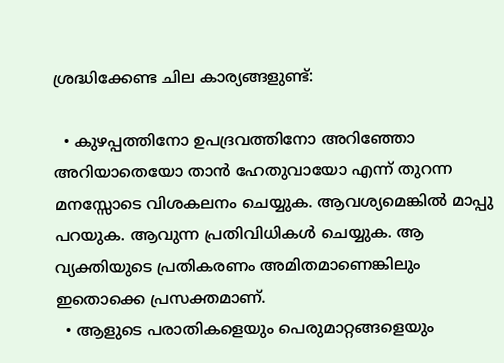ശ്രദ്ധിക്കേണ്ട ചില കാര്യങ്ങളുണ്ട്:

  • കുഴപ്പത്തിനോ ഉപദ്രവത്തിനോ അറിഞ്ഞോ അറിയാതെയോ താന്‍ ഹേതുവായോ എന്ന് തുറന്ന മനസ്സോടെ വിശകലനം ചെയ്യുക. ആവശ്യമെങ്കിൽ മാപ്പു പറയുക. ആവുന്ന പ്രതിവിധികള്‍ ചെയ്യുക. ആ വ്യക്തിയുടെ പ്രതികരണം അമിതമാണെങ്കിലും ഇതൊക്കെ പ്രസക്തമാണ്.
  • ആളുടെ പരാതികളെയും പെരുമാറ്റങ്ങളെയും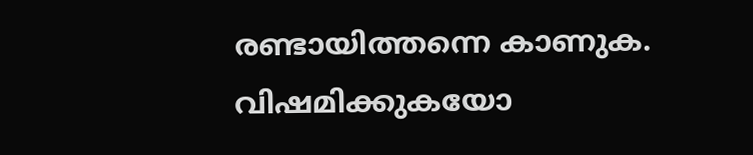രണ്ടായിത്തന്നെ കാണുക. വിഷമിക്കുകയോ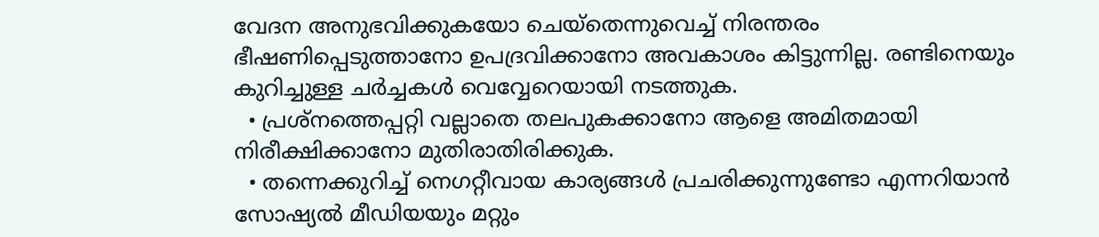വേദന അനുഭവിക്കുകയോ ചെയ്തെന്നുവെച്ച് നിരന്തരം ഭീഷണിപ്പെടുത്താനോ ഉപദ്രവിക്കാനോ അവകാശം കിട്ടുന്നില്ല. രണ്ടിനെയും കുറിച്ചുള്ള ചര്‍ച്ചകള്‍ വെവ്വേറെയായി നടത്തുക.
  • പ്രശ്നത്തെപ്പറ്റി വല്ലാതെ തലപുകക്കാനോ ആളെ അമിതമായി നിരീക്ഷിക്കാനോ മുതിരാതിരിക്കുക.
  • തന്നെക്കുറിച്ച് നെഗറ്റീവായ കാര്യങ്ങൾ പ്രചരിക്കുന്നുണ്ടോ എന്നറിയാൻ സോഷ്യൽ മീഡിയയും മറ്റും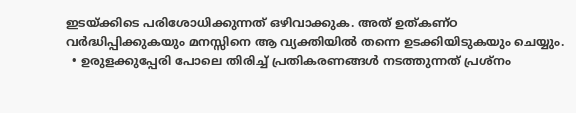ഇടയ്ക്കിടെ പരിശോധിക്കുന്നത് ഒഴിവാക്കുക. അത് ഉത്കണ്ഠ വർദ്ധിപ്പിക്കുകയും മനസ്സിനെ ആ വ്യക്തിയിൽ തന്നെ ഉടക്കിയിടുകയും ചെയ്യും.
  • ഉരുളക്കുപ്പേരി പോലെ തിരിച്ച് പ്രതികരണങ്ങൾ നടത്തുന്നത് പ്രശ്നം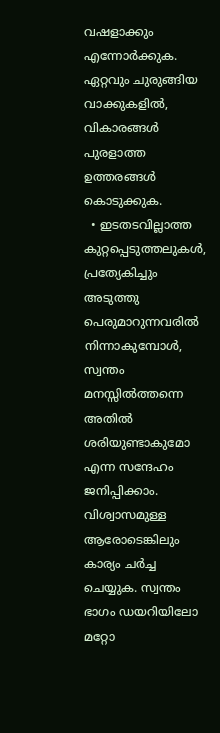വഷളാക്കും എന്നോർക്കുക. ഏറ്റവും ചുരുങ്ങിയ വാക്കുകളില്‍, വികാരങ്ങള്‍ പുരളാത്ത ഉത്തരങ്ങള്‍ കൊടുക്കുക.
  • ഇടതടവില്ലാത്ത കുറ്റപ്പെടുത്തലുകള്‍, പ്രത്യേകിച്ചും അടുത്തു പെരുമാറുന്നവരില്‍ നിന്നാകുമ്പോള്‍, സ്വന്തം മനസ്സില്‍ത്തന്നെ അതില്‍ ശരിയുണ്ടാകുമോ എന്ന സന്ദേഹം ജനിപ്പിക്കാം. വിശ്വാസമുള്ള ആരോടെങ്കിലും കാര്യം ചര്‍ച്ച ചെയ്യുക. സ്വന്തം ഭാഗം ഡയറിയിലോ മറ്റോ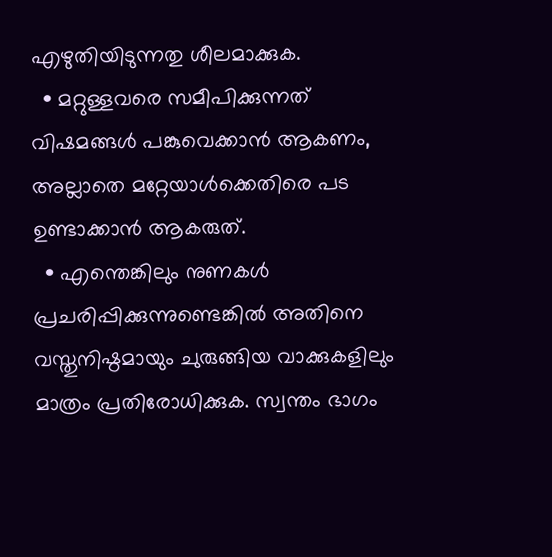എഴുതിയിടുന്നതു ശീലമാക്കുക.
  • മറ്റുള്ളവരെ സമീപിക്കുന്നത് വിഷമങ്ങള്‍ പങ്കുവെക്കാന്‍ ആകണം, അല്ലാതെ മറ്റേയാള്‍ക്കെതിരെ പട ഉണ്ടാക്കാന്‍ ആകരുത്.
  • എന്തെങ്കിലും നുണകൾ പ്രചരിപ്പിക്കുന്നുണ്ടെങ്കിൽ അതിനെ വസ്തുനിഷ്ഠമായും ചുരുങ്ങിയ വാക്കുകളിലും മാത്രം പ്രതിരോധിക്കുക. സ്വന്തം ഭാഗം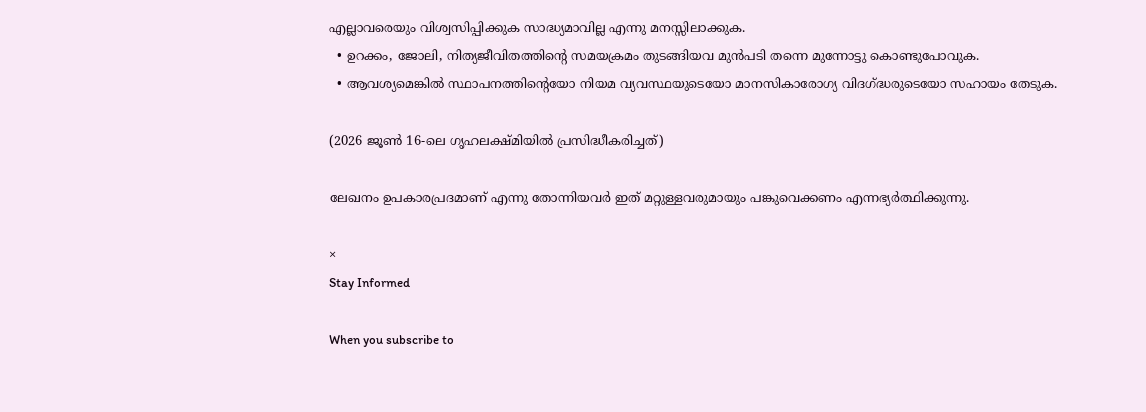എല്ലാവരെയും വിശ്വസിപ്പിക്കുക സാദ്ധ്യമാവില്ല എന്നു മനസ്സിലാക്കുക.
  • ഉറക്കം, ജോലി, നിത്യജീവിതത്തിന്‍റെ സമയക്രമം തുടങ്ങിയവ മുന്‍പടി തന്നെ മുന്നോട്ടു കൊണ്ടുപോവുക.
  • ആവശ്യമെങ്കിൽ സ്ഥാപനത്തിന്‍റെയോ നിയമ വ്യവസ്ഥയുടെയോ മാനസികാരോഗ്യ വിദഗ്ദ്ധരുടെയോ സഹായം തേടുക.

(2026 ജൂണ്‍ 16-ലെ ഗൃഹലക്ഷ്മിയില്‍ പ്രസിദ്ധീകരിച്ചത്)

ലേഖനം ഉപകാരപ്രദമാണ് എന്നു തോന്നിയവര്‍ ഇത് മറ്റുള്ളവരുമായും പങ്കുവെക്കണം എന്നഭ്യര്‍ത്ഥിക്കുന്നു.

×
Stay Informed

When you subscribe to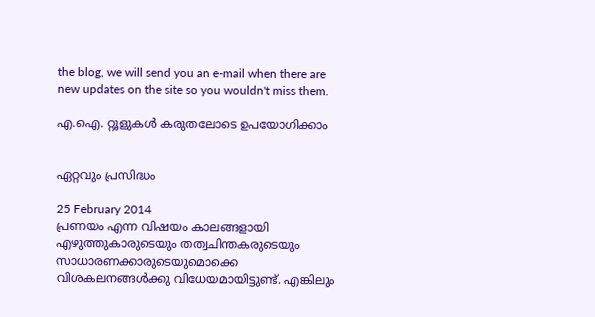the blog, we will send you an e-mail when there are new updates on the site so you wouldn't miss them.

എ.ഐ. റ്റൂളുകള്‍ കരുതലോടെ ഉപയോഗിക്കാം


ഏറ്റവും പ്രസിദ്ധം

25 February 2014
പ്രണയം എന്ന വിഷയം കാലങ്ങളായി എഴുത്തുകാരുടെയും തത്വചിന്തകരുടെയും സാധാരണക്കാരുടെയുമൊക്കെ വിശകലനങ്ങള്‍ക്കു വിധേയമായിട്ടുണ്ട്. എങ്കിലും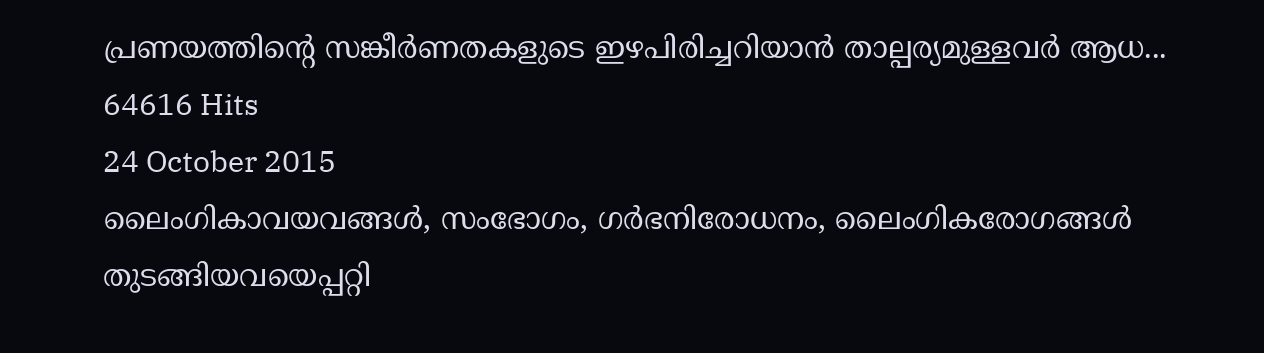പ്രണയത്തിന്‍റെ സങ്കീര്‍ണതകളുടെ ഇഴപിരിച്ചറിയാന്‍ താല്പര്യമുള്ളവര്‍ ആധ...
64616 Hits
24 October 2015
ലൈംഗികാവയവങ്ങള്‍, സംഭോഗം, ഗര്‍ഭനിരോധനം, ലൈംഗികരോഗങ്ങള്‍ തുടങ്ങിയവയെപ്പറ്റി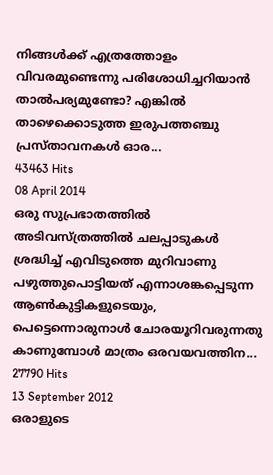നിങ്ങള്‍ക്ക് എത്രത്തോളം വിവരമുണ്ടെന്നു പരിശോധിച്ചറിയാന്‍ താല്‍പര്യമുണ്ടോ? എങ്കില്‍ താഴെക്കൊടുത്ത ഇരുപത്തഞ്ചു പ്രസ്താവനകള്‍ ഓര...
43463 Hits
08 April 2014
ഒരു സുപ്രഭാതത്തില്‍ അടിവസ്ത്രത്തില്‍ ചലപ്പാടുകള്‍ ശ്രദ്ധിച്ച് എവിടുത്തെ മുറിവാണു പഴുത്തുപൊട്ടിയത് എന്നാശങ്കപ്പെടുന്ന ആണ്‍കുട്ടികളുടെയും, പെട്ടെന്നൊരുനാള്‍ ചോരയൂറിവരുന്നതു കാണുമ്പോള്‍ മാത്രം ഒരവയവത്തിന...
27790 Hits
13 September 2012
ഒരാളുടെ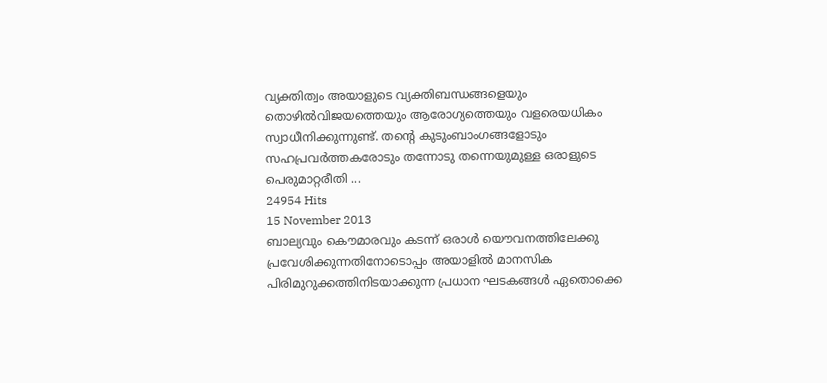വ്യക്തിത്വം അയാളുടെ വ്യക്തിബന്ധങ്ങളെയും തൊഴില്‍വിജയത്തെയും ആരോഗ്യത്തെയും വളരെയധികം സ്വാധീനിക്കുന്നുണ്ട്. തന്‍റെ കുടുംബാംഗങ്ങളോടും സഹപ്രവര്‍ത്തകരോടും തന്നോടു തന്നെയുമുള്ള ഒരാളുടെ പെരുമാറ്റരീതി ...
24954 Hits
15 November 2013
ബാല്യവും കൌമാരവും കടന്ന്‍ ഒരാള്‍ യൌവനത്തിലേക്കു പ്രവേശിക്കുന്നതിനോടൊപ്പം അയാളില്‍ മാനസിക പിരിമുറുക്കത്തിനിടയാക്കുന്ന പ്രധാന ഘടകങ്ങള്‍ ഏതൊക്കെ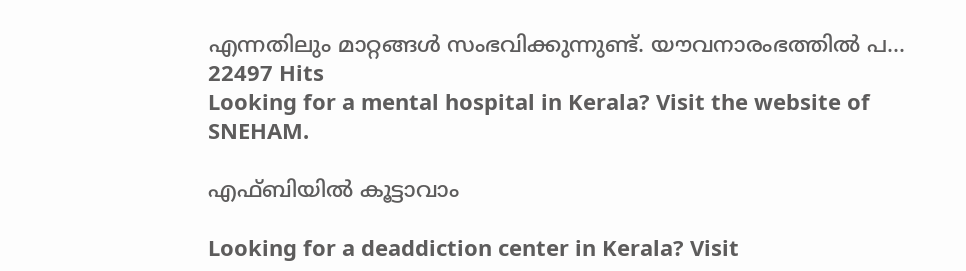എന്നതിലും മാറ്റങ്ങള്‍ സംഭവിക്കുന്നുണ്ട്. യൗവനാരംഭത്തില്‍ പ...
22497 Hits
Looking for a mental hospital in Kerala? Visit the website of SNEHAM.

എഫ്ബിയില്‍ കൂട്ടാവാം

Looking for a deaddiction center in Kerala? Visit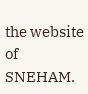the website of SNEHAM.